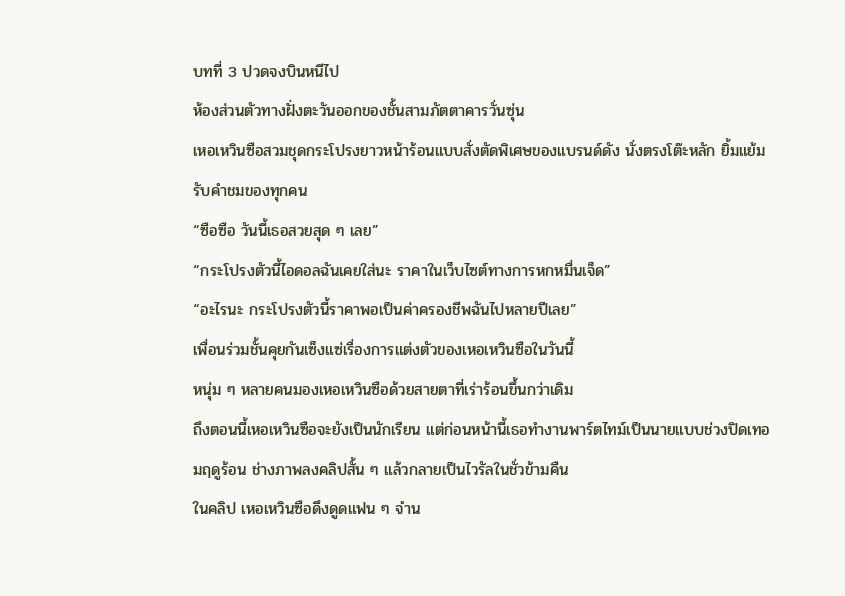บทที่ 3 ปวดจงบินหนีไป
ห้องส่วนตัวทางฝั่งตะวันออกของชั้นสามภัตตาคารวั่นซุ่น
เหอเหวินซือสวมชุดกระโปรงยาวหน้าร้อนแบบสั่งตัดพิเศษของแบรนด์ดัง นั่งตรงโต๊ะหลัก ยิ้มแย้มรับคำชมของทุกคน
“ซือซือ วันนี้เธอสวยสุด ๆ เลย”
“กระโปรงตัวนี้ไอดอลฉันเคยใส่นะ ราคาในเว็บไซต์ทางการหกหมื่นเจ็ด”
“อะไรนะ กระโปรงตัวนี้ราคาพอเป็นค่าครองชีพฉันไปหลายปีเลย”
เพื่อนร่วมชั้นคุยกันเซ็งแซ่เรื่องการแต่งตัวของเหอเหวินซือในวันนี้
หนุ่ม ๆ หลายคนมองเหอเหวินซือด้วยสายตาที่เร่าร้อนขึ้นกว่าเดิม
ถึงตอนนี้เหอเหวินซือจะยังเป็นนักเรียน แต่ก่อนหน้านี้เธอทำงานพาร์ตไทม์เป็นนายแบบช่วงปิดเทอมฤดูร้อน ช่างภาพลงคลิปสั้น ๆ แล้วกลายเป็นไวรัลในชั่วข้ามคืน
ในคลิป เหอเหวินซือดึงดูดแฟน ๆ จำน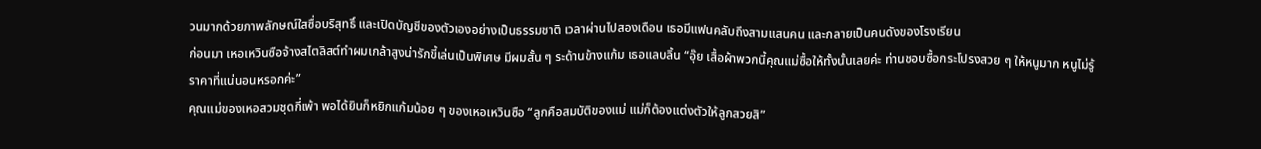วนมากด้วยภาพลักษณ์ใสซื่อบริสุทธิ์ และเปิดบัญชีของตัวเองอย่างเป็นธรรมชาติ เวลาผ่านไปสองเดือน เธอมีแฟนคลับถึงสามแสนคน และกลายเป็นคนดังของโรงเรียน
ก่อนมา เหอเหวินซือจ้างสไตลิสต์ทำผมเกล้าสูงน่ารักขี้เล่นเป็นพิเศษ มีผมสั้น ๆ ระด้านข้างแก้ม เธอแลบลิ้น “อุ๊ย เสื้อผ้าพวกนี้คุณแม่ซื้อให้ทั้งนั้นเลยค่ะ ท่านชอบซื้อกระโปรงสวย ๆ ให้หนูมาก หนูไม่รู้ราคาที่แน่นอนหรอกค่ะ”
คุณแม่ของเหอสวมชุดกี่เพ้า พอได้ยินก็หยิกแก้มน้อย ๆ ของเหอเหวินซือ “ลูกคือสมบัติของแม่ แม่ก็ต้องแต่งตัวให้ลูกสวยสิ”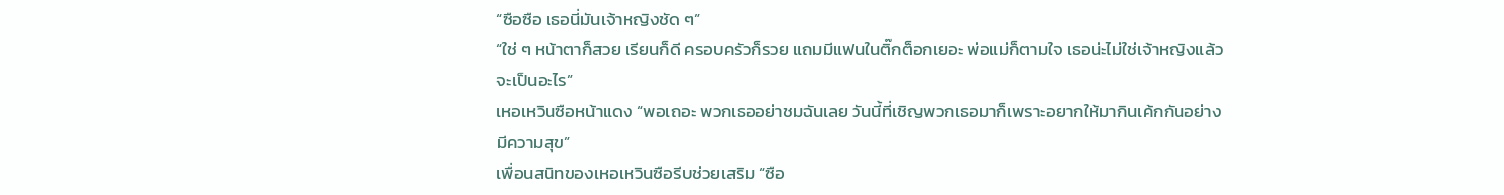“ซือซือ เธอนี่มันเจ้าหญิงชัด ๆ”
“ใช่ ๆ หน้าตาก็สวย เรียนก็ดี ครอบครัวก็รวย แถมมีแฟนในติ๊กต็อกเยอะ พ่อแม่ก็ตามใจ เธอน่ะไม่ใช่เจ้าหญิงแล้วจะเป็นอะไร”
เหอเหวินซือหน้าแดง “พอเถอะ พวกเธออย่าชมฉันเลย วันนี้ที่เชิญพวกเธอมาก็เพราะอยากให้มากินเค้กกันอย่างมีความสุข”
เพื่อนสนิทของเหอเหวินซือรีบช่วยเสริม “ซือ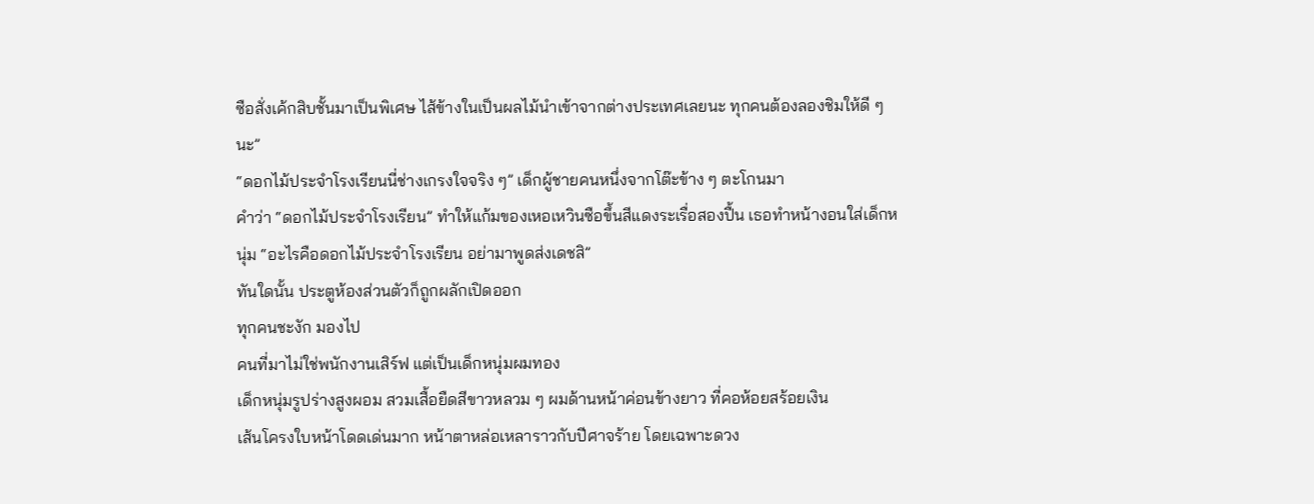ซือสั่งเค้กสิบชั้นมาเป็นพิเศษ ไส้ข้างในเป็นผลไม้นำเข้าจากต่างประเทศเลยนะ ทุกคนต้องลองชิมให้ดี ๆ นะ”
“ดอกไม้ประจำโรงเรียนนี่ช่างเกรงใจจริง ๆ” เด็กผู้ชายคนหนึ่งจากโต๊ะข้าง ๆ ตะโกนมา
คำว่า “ดอกไม้ประจำโรงเรียน” ทำให้แก้มของเหอเหวินซือขึ้นสีแดงระเรื่อสองปื้น เธอทำหน้างอนใส่เด็กหนุ่ม “อะไรคือดอกไม้ประจำโรงเรียน อย่ามาพูดส่งเดชสิ”
ทันใดนั้น ประตูห้องส่วนตัวก็ถูกผลักเปิดออก
ทุกคนชะงัก มองไป
คนที่มาไม่ใช่พนักงานเสิร์ฟ แต่เป็นเด็กหนุ่มผมทอง
เด็กหนุ่มรูปร่างสูงผอม สวมเสื้อยืดสีขาวหลวม ๆ ผมด้านหน้าค่อนข้างยาว ที่คอห้อยสร้อยเงิน
เส้นโครงใบหน้าโดดเด่นมาก หน้าตาหล่อเหลาราวกับปีศาจร้าย โดยเฉพาะดวง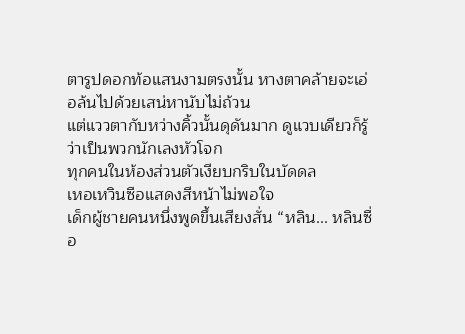ตารูปดอกท้อแสนงามตรงนั้น หางตาคล้ายจะเอ่อล้นไปด้วยเสน่หานับไม่ถ้วน
แต่แววตากับหว่างคิ้วนั้นดุดันมาก ดูแวบเดียวก็รู้ว่าเป็นพวกนักเลงหัวโจก
ทุกคนในห้องส่วนตัวเงียบกริบในบัดดล
เหอเหวินซือแสดงสีหน้าไม่พอใจ
เด็กผู้ชายคนหนึ่งพูดขึ้นเสียงสั่น “หลิน... หลินซื่อ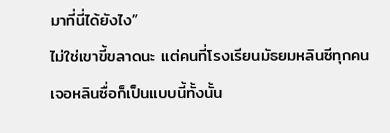มาที่นี่ได้ยังไง”
ไม่ใช่เขาขี้ขลาดนะ แต่คนที่โรงเรียนมัธยมหลินซีทุกคนเจอหลินซื่อก็เป็นแบบนี้ทั้งนั้น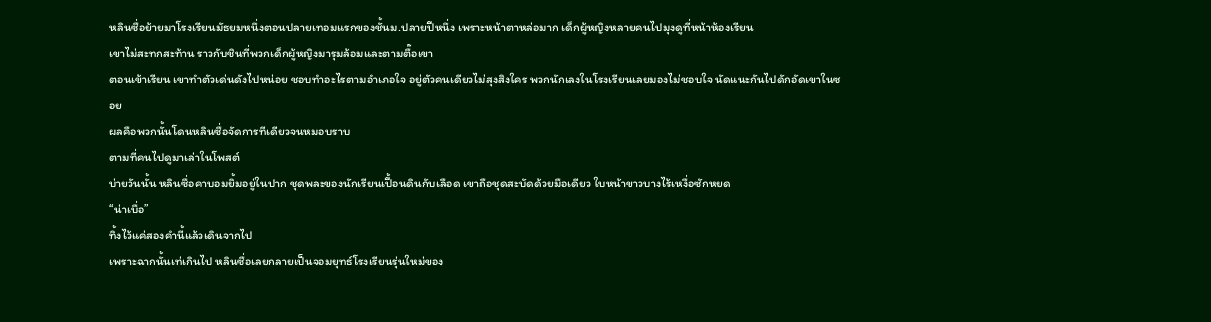หลินซื่อย้ายมาโรงเรียนมัธยมหนึ่งตอนปลายเทอมแรกของชั้นม.ปลายปีหนึ่ง เพราะหน้าตาหล่อมาก เด็กผู้หญิงหลายคนไปมุงดูที่หน้าห้องเรียน
เขาไม่สะทกสะท้าน ราวกับชินที่พวกเด็กผู้หญิงมารุมล้อมและตามตื๊อเขา
ตอนเข้าเรียน เขาทำตัวเด่นดังไปหน่อย ชอบทำอะไรตามอำเภอใจ อยู่ตัวคนเดียวไม่สุงสิงใคร พวกนักเลงในโรงเรียนเลยมองไม่ชอบใจ นัดแนะกันไปดักอัดเขาในซอย
ผลคือพวกนั้นโดนหลินซื่อจัดการทีเดียวจนหมอบราบ
ตามที่คนไปดูมาเล่าในโพสต์
บ่ายวันนั้น หลินซื่อคาบอมยิ้มอยู่ในปาก ชุดพละของนักเรียนเปื้อนดินกับเลือด เขาถือชุดสะบัดด้วยมือเดียว ใบหน้าขาวบางไร้เหงื่อซักหยด
“น่าเบื่อ”
ทิ้งไว้แค่สองคำนี้แล้วเดินจากไป
เพราะฉากนั้นเท่เกินไป หลินซื่อเลยกลายเป็นจอมยุทธ์โรงเรียนรุ่นใหม่ของ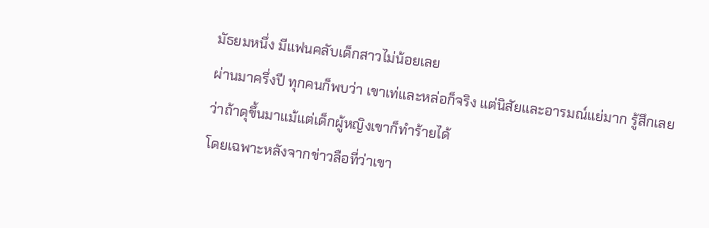มัธยมหนึ่ง มีแฟนคลับเด็กสาวไม่น้อยเลย
ผ่านมาครึ่งปี ทุกคนก็พบว่า เขาเท่และหล่อก็จริง แต่นิสัยและอารมณ์แย่มาก รู้สึกเลยว่าถ้าดุขึ้นมาแม้แต่เด็กผู้หญิงเขาก็ทำร้ายได้
โดยเฉพาะหลังจากข่าวลือที่ว่าเขา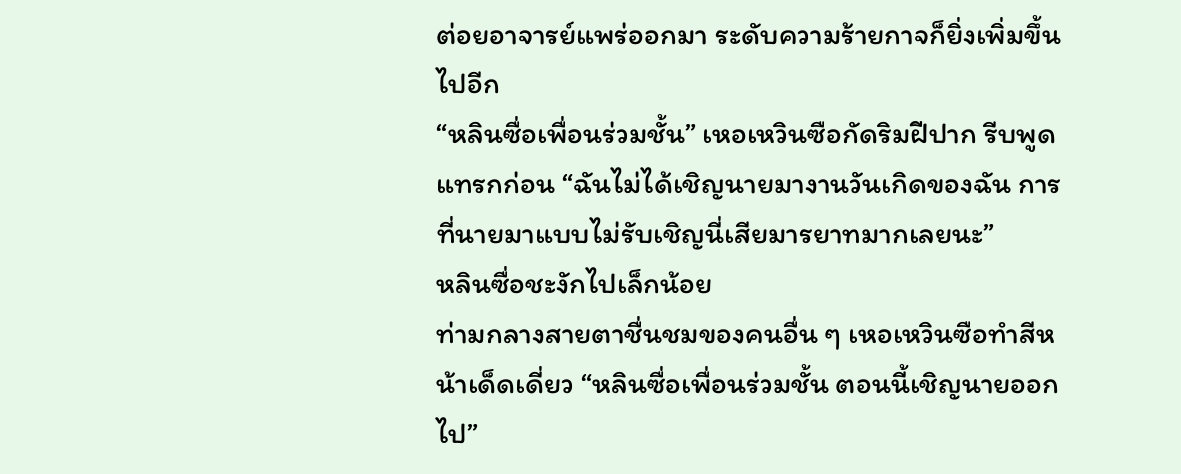ต่อยอาจารย์แพร่ออกมา ระดับความร้ายกาจก็ยิ่งเพิ่มขึ้นไปอีก
“หลินซื่อเพื่อนร่วมชั้น” เหอเหวินซือกัดริมฝีปาก รีบพูดแทรกก่อน “ฉันไม่ได้เชิญนายมางานวันเกิดของฉัน การที่นายมาแบบไม่รับเชิญนี่เสียมารยาทมากเลยนะ”
หลินซื่อชะงักไปเล็กน้อย
ท่ามกลางสายตาชื่นชมของคนอื่น ๆ เหอเหวินซือทำสีหน้าเด็ดเดี่ยว “หลินซื่อเพื่อนร่วมชั้น ตอนนี้เชิญนายออกไป”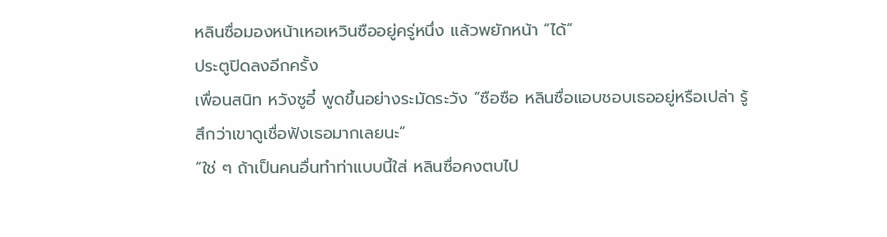หลินซื่อมองหน้าเหอเหวินซืออยู่ครู่หนึ่ง แล้วพยักหน้า “ได้”
ประตูปิดลงอีกครั้ง
เพื่อนสนิท หวังซูอี๋ พูดขึ้นอย่างระมัดระวัง “ซือซือ หลินซื่อแอบชอบเธออยู่หรือเปล่า รู้สึกว่าเขาดูเชื่อฟังเธอมากเลยนะ”
“ใช่ ๆ ถ้าเป็นคนอื่นทำท่าแบบนี้ใส่ หลินซื่อคงตบไป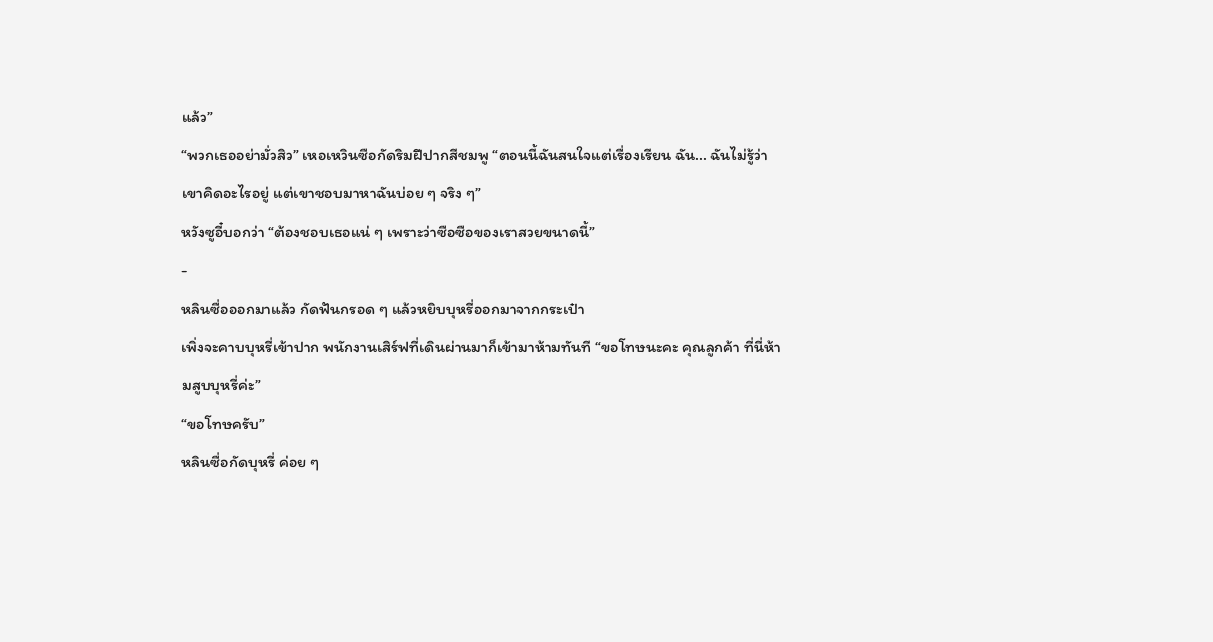แล้ว”
“พวกเธออย่ามั่วสิว” เหอเหวินซือกัดริมฝีปากสีชมพู “ตอนนี้ฉันสนใจแต่เรื่องเรียน ฉัน... ฉันไม่รู้ว่าเขาคิดอะไรอยู่ แต่เขาชอบมาหาฉันบ่อย ๆ จริง ๆ”
หวังซูอี๋บอกว่า “ต้องชอบเธอแน่ ๆ เพราะว่าซือซือของเราสวยขนาดนี้”
-
หลินซื่อออกมาแล้ว กัดฟันกรอด ๆ แล้วหยิบบุหรี่ออกมาจากกระเป๋า
เพิ่งจะคาบบุหรี่เข้าปาก พนักงานเสิร์ฟที่เดินผ่านมาก็เข้ามาห้ามทันที “ขอโทษนะคะ คุณลูกค้า ที่นี่ห้ามสูบบุหรี่ค่ะ”
“ขอโทษครับ”
หลินซื่อกัดบุหรี่ ค่อย ๆ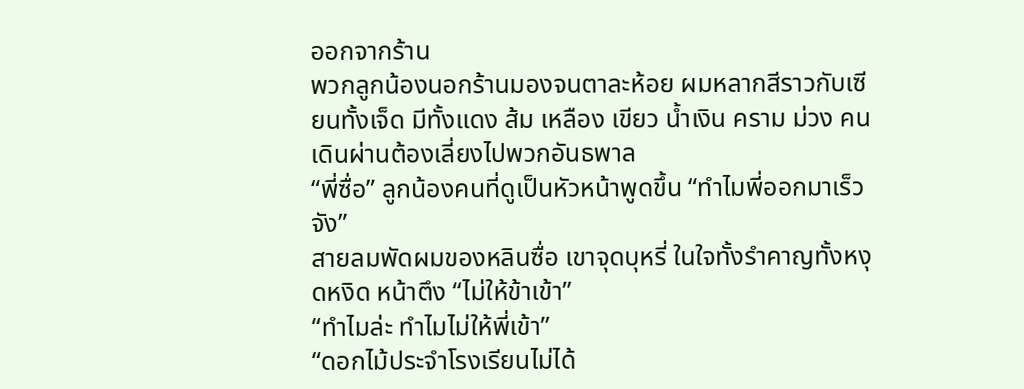ออกจากร้าน
พวกลูกน้องนอกร้านมองจนตาละห้อย ผมหลากสีราวกับเซียนทั้งเจ็ด มีทั้งแดง ส้ม เหลือง เขียว น้ำเงิน คราม ม่วง คนเดินผ่านต้องเลี่ยงไปพวกอันธพาล
“พี่ซื่อ” ลูกน้องคนที่ดูเป็นหัวหน้าพูดขึ้น “ทำไมพี่ออกมาเร็วจัง”
สายลมพัดผมของหลินซื่อ เขาจุดบุหรี่ ในใจทั้งรำคาญทั้งหงุดหงิด หน้าตึง “ไม่ให้ข้าเข้า”
“ทำไมล่ะ ทำไมไม่ให้พี่เข้า”
“ดอกไม้ประจำโรงเรียนไม่ได้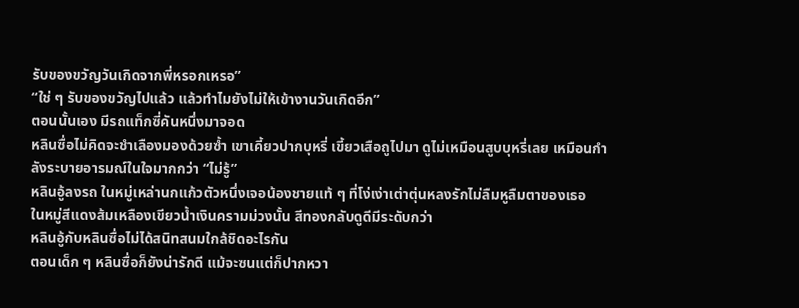รับของขวัญวันเกิดจากพี่หรอกเหรอ”
“ใช่ ๆ รับของขวัญไปแล้ว แล้วทำไมยังไม่ให้เข้างานวันเกิดอีก”
ตอนนั้นเอง มีรถแท็กซี่คันหนึ่งมาจอด
หลินซื่อไม่คิดจะชำเลืองมองด้วยซ้ำ เขาเคี้ยวปากบุหรี่ เขี้ยวเสือถูไปมา ดูไม่เหมือนสูบบุหรี่เลย เหมือนกำลังระบายอารมณ์ในใจมากกว่า “ไม่รู้”
หลินอู้ลงรถ ในหมู่เหล่านกแก้วตัวหนึ่งเจอน้องชายแท้ ๆ ที่โง่เง่าเต่าตุ่นหลงรักไม่ลืมหูลืมตาของเธอ
ในหมู่สีแดงส้มเหลืองเขียวน้ำเงินครามม่วงนั้น สีทองกลับดูดีมีระดับกว่า
หลินอู้กับหลินซื่อไม่ได้สนิทสนมใกล้ชิดอะไรกัน
ตอนเด็ก ๆ หลินซื่อก็ยังน่ารักดี แม้จะซนแต่ก็ปากหวา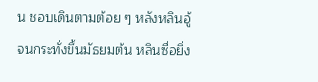น ชอบเดินตามต้อย ๆ หลังหลินอู้
จนกระทั่งขึ้นมัธยมต้น หลินซื่อยิ่ง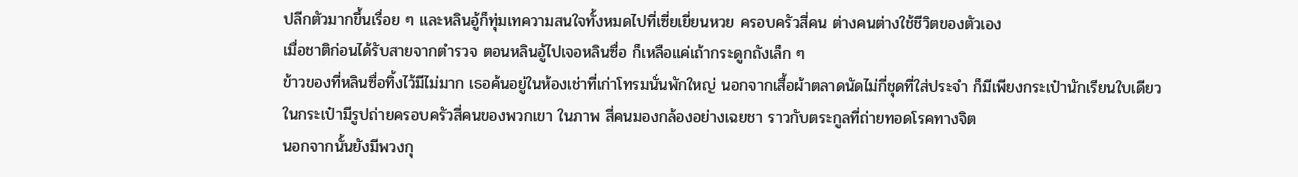ปลีกตัวมากขึ้นเรื่อย ๆ และหลินอู้ก็ทุ่มเทความสนใจทั้งหมดไปที่เซี่ยเยี่ยนหวย ครอบครัวสี่คน ต่างคนต่างใช้ชีวิตของตัวเอง
เมื่อชาติก่อนได้รับสายจากตำรวจ ตอนหลินอู้ไปเจอหลินซื่อ ก็เหลือแค่เถ้ากระดูกถังเล็ก ๆ
ข้าวของที่หลินซื่อทิ้งไว้มีไม่มาก เธอค้นอยู่ในห้องเช่าที่เก่าโทรมนั่นพักใหญ่ นอกจากเสื้อผ้าตลาดนัดไม่กี่ชุดที่ใส่ประจำ ก็มีเพียงกระเป๋านักเรียนใบเดียว
ในกระเป๋ามีรูปถ่ายครอบครัวสี่คนของพวกเขา ในภาพ สี่คนมองกล้องอย่างเฉยชา ราวกับตระกูลที่ถ่ายทอดโรคทางจิต
นอกจากนั้นยังมีพวงกุ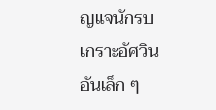ญแจนักรบเกราะอัศวินอันเล็ก ๆ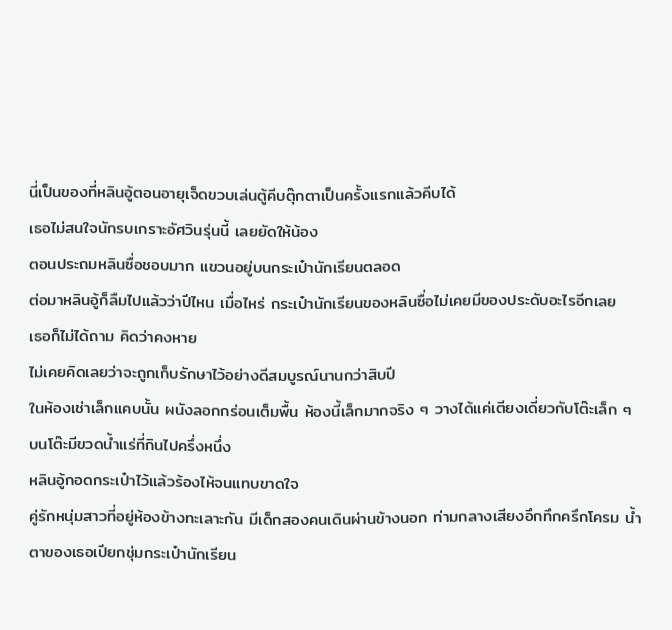นี่เป็นของที่หลินอู้ตอนอายุเจ็ดขวบเล่นตู้คีบตุ๊กตาเป็นครั้งแรกแล้วคีบได้
เธอไม่สนใจนักรบเกราะอัศวินรุ่นนี้ เลยยัดให้น้อง
ตอนประถมหลินซื่อชอบมาก แขวนอยู่บนกระเป๋านักเรียนตลอด
ต่อมาหลินอู้ก็ลืมไปแล้วว่าปีไหน เมื่อไหร่ กระเป๋านักเรียนของหลินซื่อไม่เคยมีของประดับอะไรอีกเลย
เธอก็ไม่ได้ถาม คิดว่าคงหาย
ไม่เคยคิดเลยว่าจะถูกเก็บรักษาไว้อย่างดีสมบูรณ์นานกว่าสิบปี
ในห้องเช่าเล็กแคบนั้น ผนังลอกกร่อนเต็มพื้น ห้องนี้เล็กมากจริง ๆ วางได้แค่เตียงเดี่ยวกับโต๊ะเล็ก ๆ
บนโต๊ะมีขวดน้ำแร่ที่กินไปครึ่งหนึ่ง
หลินอู้กอดกระเป๋าไว้แล้วร้องไห้จนแทบขาดใจ
คู่รักหนุ่มสาวที่อยู่ห้องข้างทะเลาะกัน มีเด็กสองคนเดินผ่านข้างนอก ท่ามกลางเสียงอึกทึกครึกโครม น้ำตาของเธอเปียกชุ่มกระเป๋านักเรียน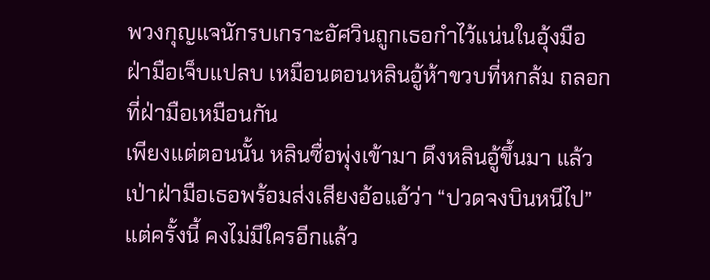พวงกุญแจนักรบเกราะอัศวินถูกเธอกำไว้แน่นในอุ้งมือ
ฝ่ามือเจ็บแปลบ เหมือนตอนหลินอู้ห้าขวบที่หกล้ม ถลอกที่ฝ่ามือเหมือนกัน
เพียงแต่ตอนนั้น หลินซื่อพุ่งเข้ามา ดึงหลินอู้ขึ้นมา แล้วเป่าฝ่ามือเธอพร้อมส่งเสียงอ้อแอ้ว่า “ปวดจงบินหนีไป”
แต่ครั้งนี้ คงไม่มีใครอีกแล้ว